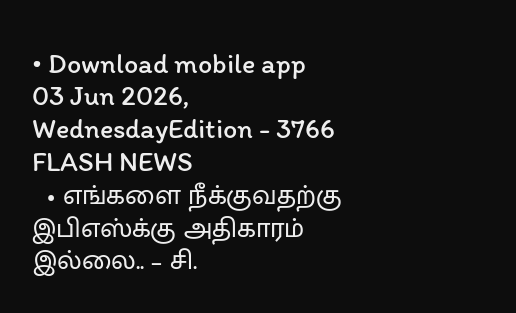• Download mobile app
03 Jun 2026, WednesdayEdition - 3766
FLASH NEWS
  • எங்களை நீக்குவதற்கு இபிஎஸ்க்கு அதிகாரம் இல்லை.. – சி.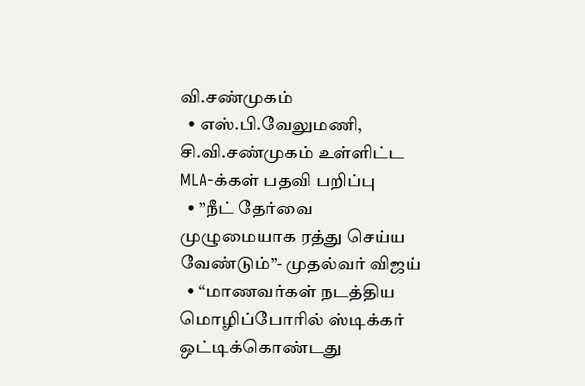வி.சண்முகம்
  • எஸ்.பி.வேலுமணி, சி.வி.சண்முகம் உள்ளிட்ட MLA-க்கள் பதவி பறிப்பு
  • ”நீட் தேர்வை முழுமையாக ரத்து செய்ய வேண்டும்”- முதல்வர் விஜய்
  • “மாணவர்கள் நடத்திய மொழிப்போரில் ஸ்டிக்கர் ஒட்டிக்கொண்டது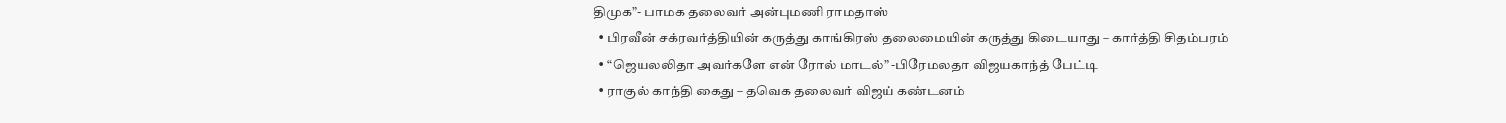திமுக”- பாமக தலைவர் அன்புமணி ராமதாஸ்
  • பிரவீன் சக்ரவர்த்தியின் கருத்து காங்கிரஸ் தலைமையின் கருத்து கிடையாது – கார்த்தி சிதம்பரம்
  • “ஜெயலலிதா அவர்களே என் ரோல் மாடல்” -பிரேமலதா விஜயகாந்த் பேட்டி
  • ராகுல் காந்தி கைது – தவெக தலைவர் விஜய் கண்டனம்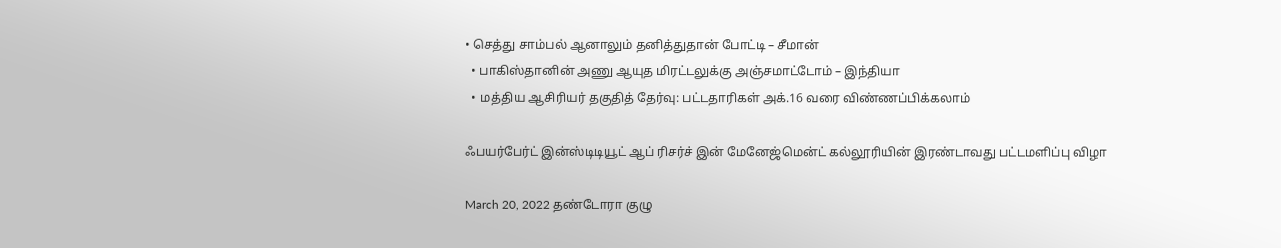• செத்து சாம்பல் ஆனாலும் தனித்துதான் போட்டி – சீமான்
  • பாகிஸ்தானின் அணு ஆயுத மிரட்டலுக்கு அஞ்சமாட்டோம் – இந்தியா
  • மத்திய ஆசிரியர் தகுதித் தேர்வு: பட்டதாரிகள் அக்.16 வரை விண்ணப்பிக்கலாம்

ஃபயர்பேர்ட் இன்ஸ்டிடியூட் ஆப் ரிசர்ச் இன் மேனேஜ்மென்ட் கல்லூரியின் இரண்டாவது பட்டமளிப்பு விழா

March 20, 2022 தண்டோரா குழு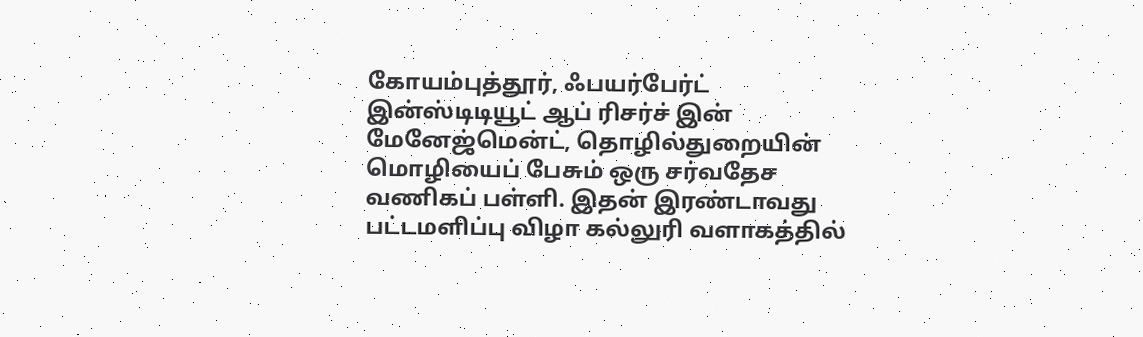கோயம்புத்தூர், ஃபயர்பேர்ட் இன்ஸ்டிடியூட் ஆப் ரிசர்ச் இன் மேனேஜ்மென்ட், தொழில்துறையின் மொழியைப் பேசும் ஒரு சர்வதேச வணிகப் பள்ளி. இதன் இரண்டாவது பட்டமளிப்பு விழா கல்லுரி வளாகத்தில்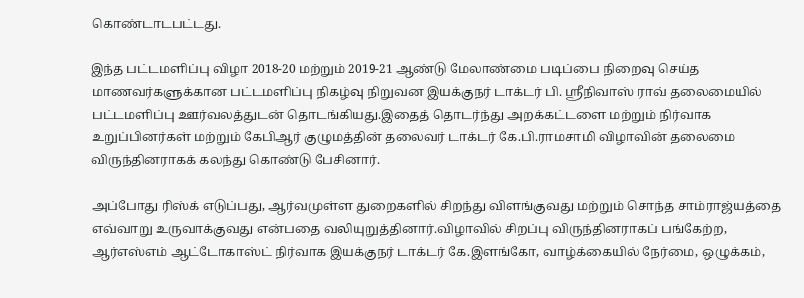கொண்டாடபட்டது.

இந்த பட்டமளிப்பு விழா 2018-20 மற்றும் 2019-21 ஆண்டு மேலாண்மை படிப்பை நிறைவு செய்த மாணவர்களுக்கான பட்டமளிப்பு நிகழ்வு நிறுவன இயக்குநர் டாக்டர் பி. ஸ்ரீநிவாஸ் ராவ் தலைமையில் பட்டமளிப்பு ஊர்வலத்துடன் தொடங்கியது.இதைத் தொடர்ந்து அறக்கட்டளை மற்றும் நிர்வாக உறுப்பினர்கள் மற்றும் கேபிஆர் குழுமத்தின் தலைவர் டாக்டர் கே.பி.ராமசாமி விழாவின் தலைமை விருந்தினராகக் கலந்து கொண்டு பேசினார்.

அப்போது ரிஸ்க் எடுப்பது, ஆர்வமுள்ள துறைகளில் சிறந்து விளங்குவது மற்றும் சொந்த சாம்ராஜ்யத்தை எவ்வாறு உருவாக்குவது என்பதை வலியுறுத்தினார்.விழாவில் சிறப்பு விருந்தினராகப் பங்கேற்ற, ஆர்எஸ்எம் ஆட்டோகாஸ்ட் நிர்வாக இயக்குநர் டாக்டர் கே.இளங்கோ, வாழ்க்கையில் நேர்மை, ஒழுக்கம்,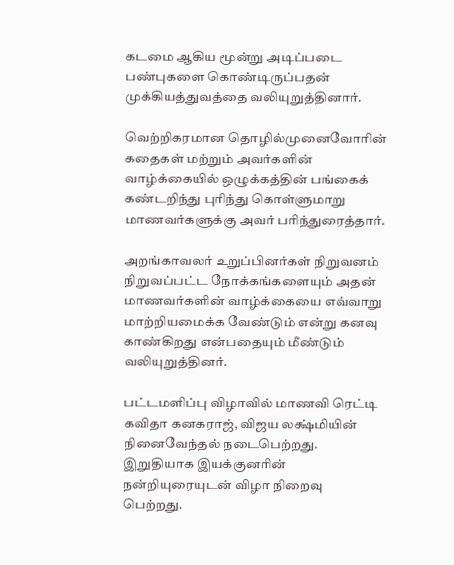கடமை ஆகிய மூன்று அடிப்படை பண்புகளை கொண்டிருப்பதன் முக்கியத்துவத்தை வலியுறுத்தினார்.

வெற்றிகரமான தொழில்முனைவோரின் கதைகள் மற்றும் அவர்களின் வாழ்க்கையில் ஒழுக்கத்தின் பங்கைக் கண்டறிந்து புரிந்து கொள்ளுமாறு மாணவர்களுக்கு அவர் பரிந்துரைத்தார்.

அறங்காவலர் உறுப்பினர்கள் நிறுவனம் நிறுவப்பட்ட நோக்கங்களையும் அதன் மாணவர்களின் வாழ்க்கையை எவ்வாறு மாற்றியமைக்க வேண்டும் என்று கனவு காண்கிறது என்பதையும் மீண்டும் வலியுறுத்தினர்.

பட்டமளிப்பு விழாவில் மாணவி ரெட்டி கவிதா கனகராஜ், விஜய லக்ஷ்மியின் நினைவேந்தல் நடைபெற்றது. இறுதியாக இயக்குனரின் நன்றியுரையுடன் விழா நிறைவு பெற்றது.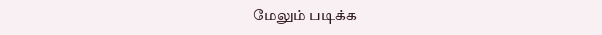மேலும் படிக்க